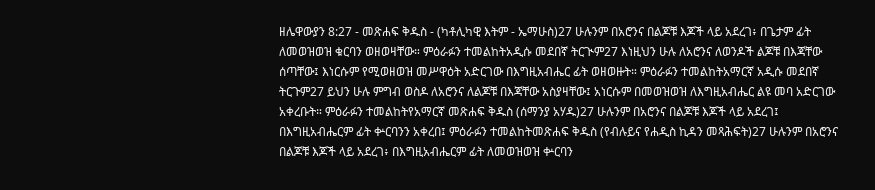ዘሌዋውያን 8:27 - መጽሐፍ ቅዱስ - (ካቶሊካዊ እትም - ኤማሁስ)27 ሁሉንም በአሮንና በልጆቹ እጆች ላይ አደረገ፥ በጌታም ፊት ለመወዝወዝ ቁርባን ወዘወዛቸው። ምዕራፉን ተመልከትአዲሱ መደበኛ ትርጒም27 እነዚህን ሁሉ ለአሮንና ለወንዶች ልጆቹ በእጃቸው ሰጣቸው፤ እነርሱም የሚወዘወዝ መሥዋዕት አድርገው በእግዚአብሔር ፊት ወዘወዙት። ምዕራፉን ተመልከትአማርኛ አዲሱ መደበኛ ትርጉም27 ይህን ሁሉ ምግብ ወስዶ ለአሮንና ለልጆቹ በእጃቸው አስያዛቸው፤ አነርሱም በመወዝወዝ ለእግዚአብሔር ልዩ መባ አድርገው አቀረቡት። ምዕራፉን ተመልከትየአማርኛ መጽሐፍ ቅዱስ (ሰማንያ አሃዱ)27 ሁሉንም በአሮንና በልጆቹ እጆች ላይ አደረገ፤ በእግዚአብሔርም ፊት ቍርባንን አቀረበ፤ ምዕራፉን ተመልከትመጽሐፍ ቅዱስ (የብሉይና የሐዲስ ኪዳን መጻሕፍት)27 ሁሉንም በአሮንና በልጆቹ እጆች ላይ አደረገ፥ በእግዚአብሔርም ፊት ለመወዝወዝ ቍርባን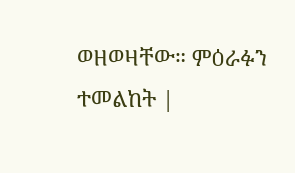ወዘወዛቸው። ምዕራፉን ተመልከት |